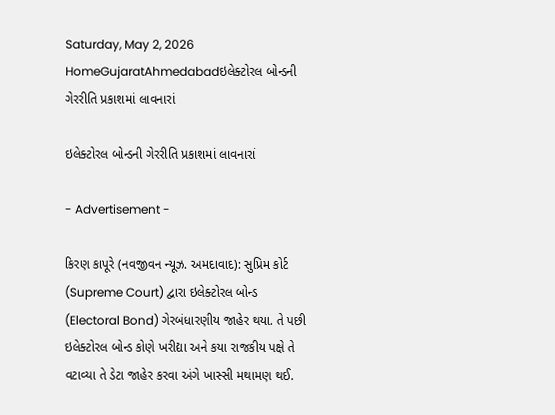Saturday, May 2, 2026
HomeGujaratAhmedabadઇલેક્ટોરલ બોન્ડની ગેરરીતિ પ્રકાશમાં લાવનારાં

ઇલેક્ટોરલ બોન્ડની ગેરરીતિ પ્રકાશમાં લાવનારાં

- Advertisement -

કિરણ કાપૂરે (નવજીવન ન્યૂઝ. અમદાવાદ): સુપ્રિમ કોર્ટ (Supreme Court) દ્વારા ઇલેક્ટોરલ બોન્ડ (Electoral Bond) ગેરબંધારણીય જાહેર થયા. તે પછી ઇલેક્ટોરલ બોન્ડ કોણે ખરીદ્યા અને કયા રાજકીય પક્ષે તે વટાવ્યા તે ડેટા જાહેર કરવા અંગે ખાસ્સી મથામણ થઈ.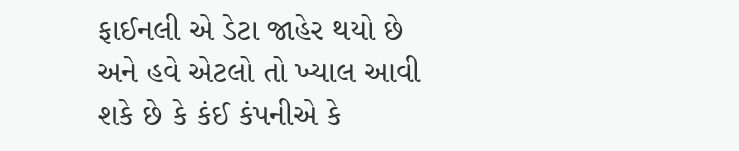ફાઈનલી એ ડેટા જાહેર થયો છે અને હવે એટલો તો ખ્યાલ આવી શકે છે કે કંઈ કંપનીએ કે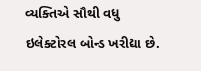વ્યક્તિએ સૌથી વધુ ઇલેક્ટોરલ બોન્ડ ખરીદ્યા છે.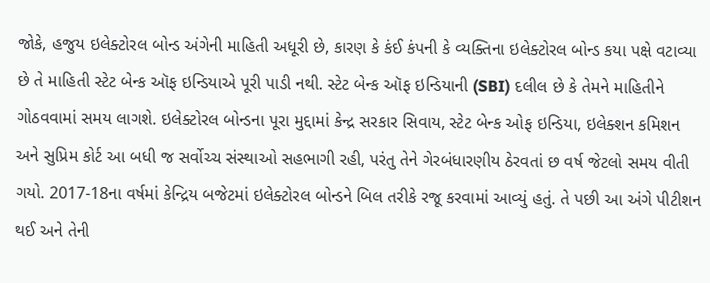જોકે, હજુય ઇલેક્ટોરલ બોન્ડ અંગેની માહિતી અધૂરી છે, કારણ કે કંઈ કંપની કે વ્યક્તિના ઇલેક્ટોરલ બોન્ડ કયા પક્ષે વટાવ્યા છે તે માહિતી સ્ટેટ બેન્ક ઑફ ઇન્ડિયાએ પૂરી પાડી નથી. સ્ટેટ બેન્ક ઑફ ઇન્ડિયાની (SBI) દલીલ છે કે તેમને માહિતીને ગોઠવવામાં સમય લાગશે. ઇલેક્ટોરલ બોન્ડના પૂરા મુદ્દામાં કેન્દ્ર સરકાર સિવાય, સ્ટેટ બેન્ક ઓફ ઇન્ડિયા, ઇલેક્શન કમિશન અને સુપ્રિમ કોર્ટ આ બધી જ સર્વોચ્ચ સંસ્થાઓ સહભાગી રહી, પરંતુ તેને ગેરબંધારણીય ઠેરવતાં છ વર્ષ જેટલો સમય વીતી ગયો. 2017-18ના વર્ષમાં કેન્દ્રિય બજેટમાં ઇલેક્ટોરલ બોન્ડને બિલ તરીકે રજૂ કરવામાં આવ્યું હતું. તે પછી આ અંગે પીટીશન થઈ અને તેની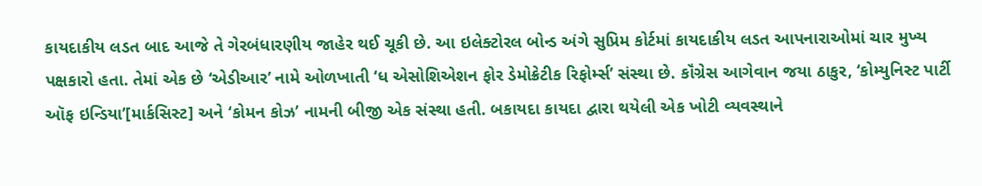કાયદાકીય લડત બાદ આજે તે ગેરબંધારણીય જાહેર થઈ ચૂકી છે. આ ઇલેક્ટોરલ બોન્ડ અંગે સુપ્રિમ કોર્ટમાં કાયદાકીય લડત આપનારાઓમાં ચાર મુખ્ય પક્ષકારો હતા. તેમાં એક છે ‘એડીઆર’ નામે ઓળખાતી ‘ધ એસોશિએશન ફોર ડેમોક્રેટીક રિફોર્મ્સ’ સંસ્થા છે. કૉંગ્રેસ આગેવાન જયા ઠાકુર, ‘કોમ્યુનિસ્ટ પાર્ટી ઑફ ઇન્ડિયા’[માર્કસિસ્ટ] અને ‘કોમન કોઝ’ નામની બીજી એક સંસ્થા હતી. બકાયદા કાયદા દ્વારા થયેલી એક ખોટી વ્યવસ્થાને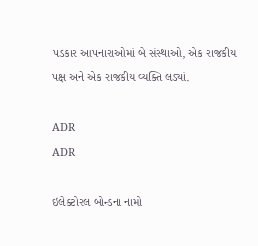પડકાર આપનારાઓમાં બે સંસ્થાઓ, એક રાજકીય પક્ષ અને એક રાજકીય વ્યક્તિ લડ્યાં.

ADR
ADR

ઇલેક્ટોરલ બોન્ડના નામો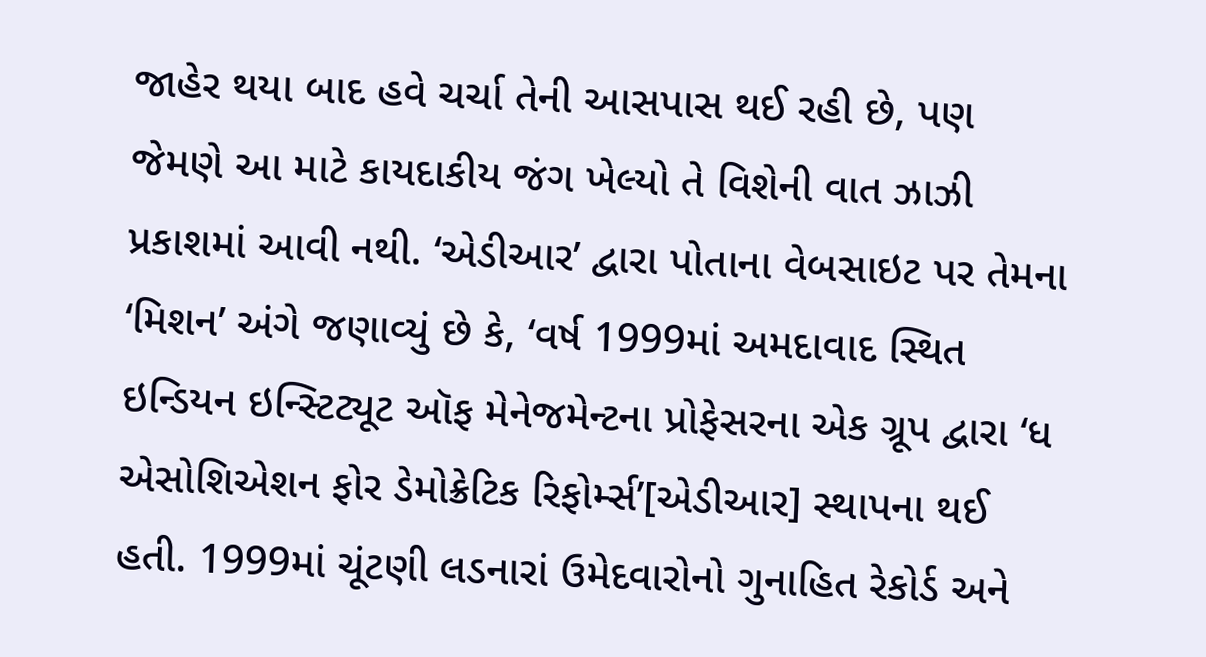જાહેર થયા બાદ હવે ચર્ચા તેની આસપાસ થઈ રહી છે, પણ જેમણે આ માટે કાયદાકીય જંગ ખેલ્યો તે વિશેની વાત ઝાઝી પ્રકાશમાં આવી નથી. ‘એડીઆર’ દ્વારા પોતાના વેબસાઇટ પર તેમના ‘મિશન’ અંગે જણાવ્યું છે કે, ‘વર્ષ 1999માં અમદાવાદ સ્થિત ઇન્ડિયન ઇન્સ્ટિટ્યૂટ ઑફ મેનેજમેન્ટના પ્રોફેસરના એક ગ્રૂપ દ્વારા ‘ધ એસોશિએશન ફોર ડેમોક્રેટિક રિફોર્મ્સ’[એડીઆર] સ્થાપના થઈ હતી. 1999માં ચૂંટણી લડનારાં ઉમેદવારોનો ગુનાહિત રેકોર્ડ અને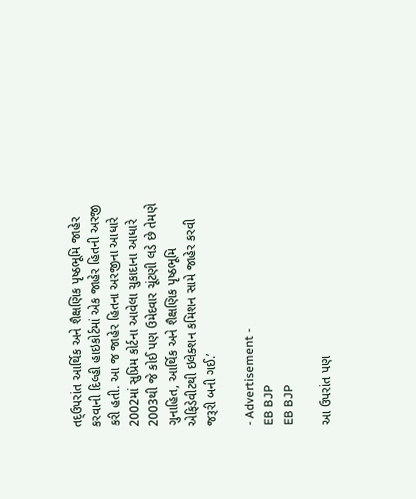તદ્ઉપરાંત આર્થિક અને શૈક્ષણિક પૃષ્ઠભૂમિ જાહેર કરવાની દિલ્હી હાઇકોર્ટમાં એક જાહેર હિતની અરજી કરી હતી. આ જ જાહેર હિતના અરજીના આધારે 2002માં સુપ્રિમ કોર્ટના આવેલા ચુકાદાના આધારે 2003થી જે કોઈ પણ ઉમેદવાર ચૂંટણી લડે છે તેમણે ગુનાહિત, આર્થિક અને શૈક્ષણિક પૃષ્ઠભૂમિ એફિડેવીટથી ઇલેક્શન કમિશન સામે જાહેર કરવી જરૂરી બની ગઈ.’

- Advertisement -
EB BJP
EB BJP

આ ઉપરાંત પણ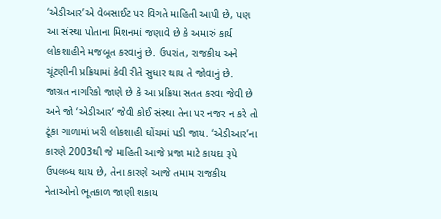‘એડીઆર’એ વેબસાઈટ પર વિગતે માહિતી આપી છે, પણ આ સંસ્થા પોતાના મિશનમાં જણાવે છે કે અમારું કાર્ય લોકશાહીને મજબૂત કરવાનું છે. ઉપરાંત, રાજકીય અને ચૂંટણીની પ્રક્રિયામાં કેવી રીતે સુધાર થાય તે જોવાનું છે. જાગ્રત નાગરિકો જાણે છે કે આ પ્રક્રિયા સતત કરવા જેવી છે અને જો ‘એડીઆર’ જેવી કોઈ સંસ્થા તેના પર નજર ન કરે તો ટૂંકા ગાળામાં ખરી લોકશાહી ઘોંચમાં પડી જાય. ‘એડીઆર’ના કારણે 2003થી જે માહિતી આજે પ્રજા માટે કાયદા રૂપે ઉપલબ્ધ થાય છે, તેના કારણે આજે તમામ રાજકીય નેતાઓનો ભૂતકાળ જાણી શકાય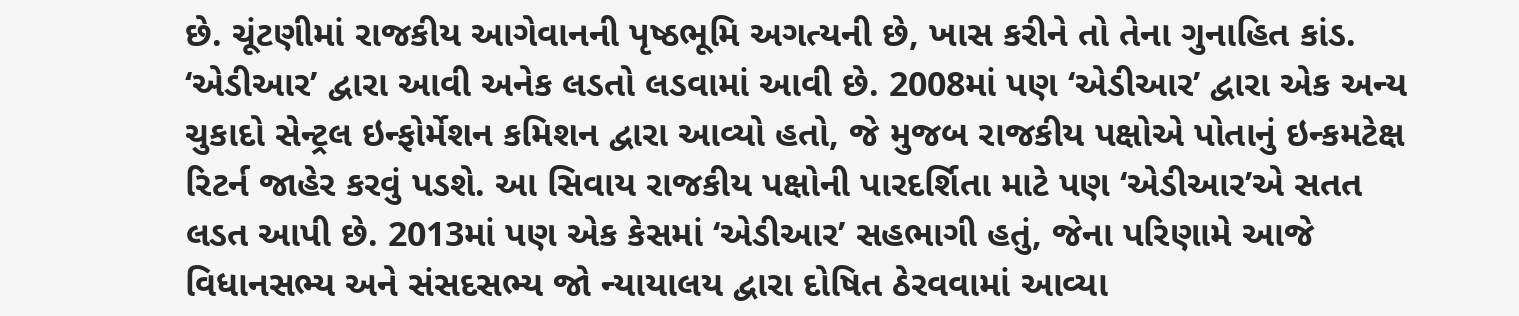છે. ચૂંટણીમાં રાજકીય આગેવાનની પૃષ્ઠભૂમિ અગત્યની છે, ખાસ કરીને તો તેના ગુનાહિત કાંડ. ‘એડીઆર’ દ્વારા આવી અનેક લડતો લડવામાં આવી છે. 2008માં પણ ‘એડીઆર’ દ્વારા એક અન્ય ચુકાદો સેન્ટ્રલ ઇન્ફોર્મેશન કમિશન દ્વારા આવ્યો હતો, જે મુજબ રાજકીય પક્ષોએ પોતાનું ઇન્કમટેક્ષ રિટર્ન જાહેર કરવું પડશે. આ સિવાય રાજકીય પક્ષોની પારદર્શિતા માટે પણ ‘એડીઆર’એ સતત લડત આપી છે. 2013માં પણ એક કેસમાં ‘એડીઆર’ સહભાગી હતું, જેના પરિણામે આજે વિધાનસભ્ય અને સંસદસભ્ય જો ન્યાયાલય દ્વારા દોષિત ઠેરવવામાં આવ્યા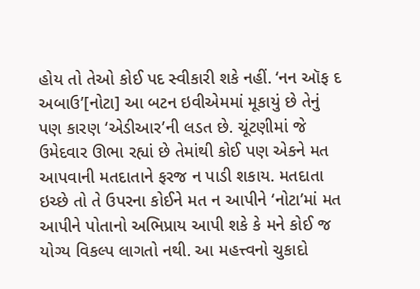હોય તો તેઓ કોઈ પદ સ્વીકારી શકે નહીં. ‘નન ઑફ દ અબાઉ’[નોટા] આ બટન ઇવીએમમાં મૂકાયું છે તેનું પણ કારણ ‘એડીઆર’ની લડત છે. ચૂંટણીમાં જે ઉમેદવાર ઊભા રહ્યાં છે તેમાંથી કોઈ પણ એકને મત આપવાની મતદાતાને ફરજ ન પાડી શકાય. મતદાતા ઇચ્છે તો તે ઉપરના કોઈને મત ન આપીને ‘નોટા’માં મત આપીને પોતાનો અભિપ્રાય આપી શકે કે મને કોઈ જ યોગ્ય વિકલ્પ લાગતો નથી. આ મહત્ત્વનો ચુકાદો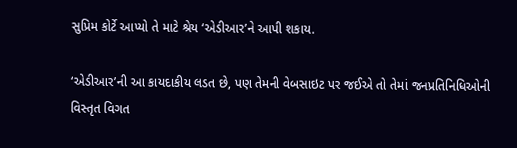સુપ્રિમ કોર્ટે આપ્યો તે માટે શ્રેય ‘એડીઆર’ને આપી શકાય.

‘એડીઆર’ની આ કાયદાકીય લડત છે, પણ તેમની વેબસાઇટ પર જઈએ તો તેમાં જનપ્રતિનિધિઓની વિસ્તૃત વિગત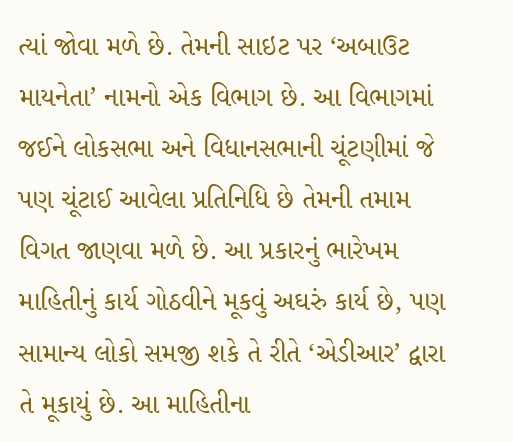ત્યાં જોવા મળે છે. તેમની સાઇટ પર ‘અબાઉટ માયનેતા’ નામનો એક વિભાગ છે. આ વિભાગમાં જઈને લોકસભા અને વિધાનસભાની ચૂંટણીમાં જે પણ ચૂંટાઈ આવેલા પ્રતિનિધિ છે તેમની તમામ વિગત જાણવા મળે છે. આ પ્રકારનું ભારેખમ માહિતીનું કાર્ય ગોઠવીને મૂકવું અઘરું કાર્ય છે, પણ સામાન્ય લોકો સમજી શકે તે રીતે ‘એડીઆર’ દ્વારા તે મૂકાયું છે. આ માહિતીના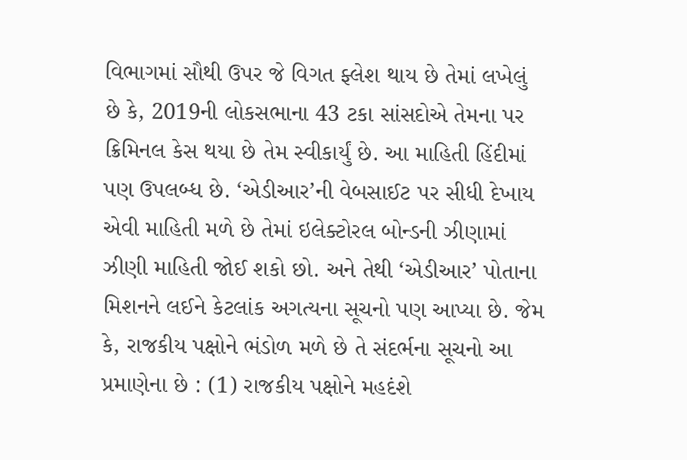વિભાગમાં સૌથી ઉપર જે વિગત ફ્લેશ થાય છે તેમાં લખેલું છે કે, 2019ની લોકસભાના 43 ટકા સાંસદોએ તેમના પર ક્રિમિનલ કેસ થયા છે તેમ સ્વીકાર્યું છે. આ માહિતી હિંદીમાં પણ ઉપલબ્ધ છે. ‘એડીઆર’ની વેબસાઈટ પર સીધી દેખાય એવી માહિતી મળે છે તેમાં ઇલેક્ટોરલ બોન્ડની ઝીણામાં ઝીણી માહિતી જોઈ શકો છો. અને તેથી ‘એડીઆર’ પોતાના મિશનને લઈને કેટલાંક અગત્યના સૂચનો પણ આપ્યા છે. જેમ કે, રાજકીય પક્ષોને ભંડોળ મળે છે તે સંદર્ભના સૂચનો આ પ્રમાણેના છે : (1) રાજકીય પક્ષોને મહદંશે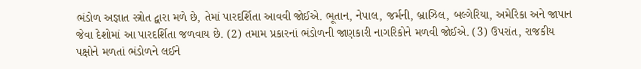ભંડોળ અજ્ઞાત સ્ત્રોત દ્વારા મળે છે, તેમાં પારદર્શિતા આવવી જોઈએ. ભૂતાન, નેપાલ, જર્મની, બ્રાઝિલ, બલ્ગેરિયા, અમેરિકા અને જાપાન જેવા દેશોમાં આ પારદર્શિતા જળવાય છે. (2) તમામ પ્રકારનાં ભંડોળની જાણકારી નાગરિકોને મળવી જોઈએ. (3) ઉપરાંત, રાજકીય પક્ષોને મળતાં ભંડોળને લઈને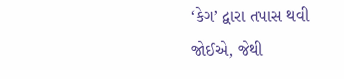‘કેગ’ દ્વારા તપાસ થવી જોઈએ, જેથી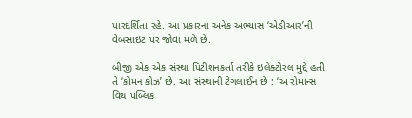પારદર્શિતા રહે. આ પ્રકારના અનેક અભ્યાસ ‘એડીઆર’ની વેબસાઇટ પર જોવા મળે છે.

બીજી એક એક સંસ્થા પિટીશનકર્તા તરીકે ઇલેક્ટોરલ મુદ્દે હતી તે ‘કોમન કોઝ’ છે. આ સંસ્થાની ટેગલાઈન છે : ‘અ રોમાન્સ વિથ પબ્લિક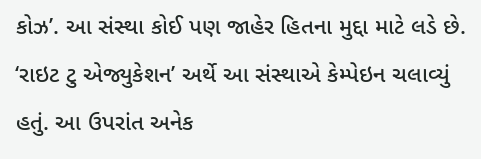કોઝ’. આ સંસ્થા કોઈ પણ જાહેર હિતના મુદ્દા માટે લડે છે. ‘રાઇટ ટુ એજ્યુકેશન’ અર્થે આ સંસ્થાએ કેમ્પેઇન ચલાવ્યું હતું. આ ઉપરાંત અનેક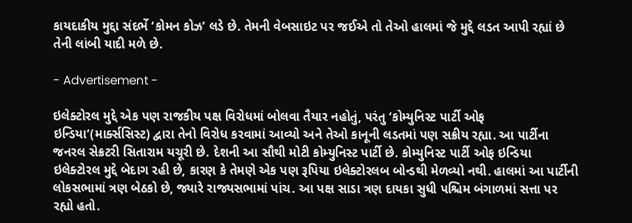કાયદાકીય મુદ્દા સંદર્ભે ‘કોમન કોઝ’ લડે છે. તેમની વેબસાઇટ પર જઈએ તો તેઓ હાલમાં જે મુદ્દે લડત આપી રહ્યાં છે તેની લાંબી યાદી મળે છે.

- Advertisement -

ઇલેક્ટોરલ મુદ્દે એક પણ રાજકીય પક્ષ વિરોધમાં બોલવા તૈયાર નહોતું, પરંતુ ‘કોમ્યુનિસ્ટ પાર્ટી ઓફ ઇન્ડિયા’(માર્ક્સસિસ્ટ) દ્વારા તેનો વિરોધ કરવામાં આવ્યો અને તેઓ કાનૂની લડતમાં પણ સક્રીય રહ્યા. આ પાર્ટીના જનરલ સેક્રટરી સિતારામ યચૂરી છે. દેશની આ સૌથી મોટી કોમ્યુનિસ્ટ પાર્ટી છે. કોમ્યુનિસ્ટ પાર્ટી ઓફ ઇન્ડિયા ઇલેક્ટોરલ મુદ્દે બેદાગ રહી છે, કારણ કે તેમણે એક પણ રૂપિયા ઇલેક્ટોરલબ બોન્ડથી મેળવ્યો નથી. હાલમાં આ પાર્ટીની લોકસભામાં ત્રણ બેઠકો છે, જ્યારે રાજ્યસભામાં પાંચ. આ પક્ષ સાડા ત્રણ દાયકા સુધી પશ્ચિમ બંગાળમાં સત્તા પર રહ્યો હતો.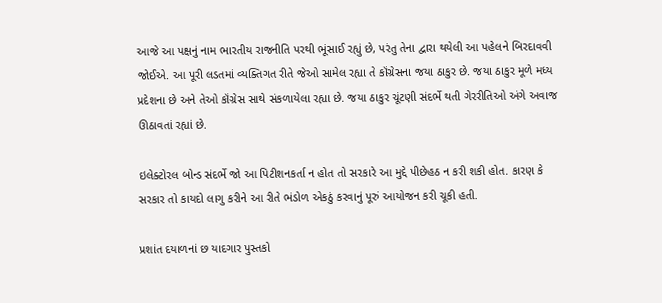આજે આ પક્ષનું નામ ભારતીય રાજનીતિ પરથી ભૂંસાઈ રહ્યું છે, પરંતુ તેના દ્વારા થયેલી આ પહેલને બિરદાવવી જોઈએ. આ પૂરી લડતમાં વ્યક્તિગત રીતે જેઓ સામેલ રહ્યા તે કૉંગ્રેસના જયા ઠાકુર છે. જયા ઠાકુર મૂળે મધ્ય પ્રદેશના છે અને તેઓ કૉંગ્રેસ સાથે સંકળાયેલા રહ્યા છે. જયા ઠાકુર ચૂંટણી સંદર્ભે થતી ગેરરીતિઓ અંગે અવાજ ઊઠાવતાં રહ્યાં છે.

ઇલેક્ટોરલ બોન્ડ સંદર્ભે જો આ પિટીશનકર્તા ન હોત તો સરકારે આ મુદ્દે પીછેહઠ ન કરી શકી હોત. કારણ કે સરકાર તો કાયદો લાગુ કરીને આ રીતે ભંડોળ એકઠું કરવાનું પૂરું આયોજન કરી ચૂકી હતી.

પ્રશાંત દયાળનાં છ યાદગાર પુસ્તકો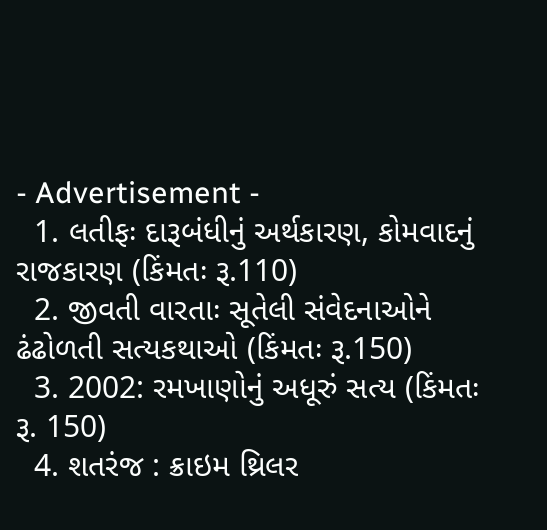- Advertisement -
  1. લતીફઃ દારૂબંધીનું અર્થકારણ, કોમવાદનું રાજકારણ (કિંમતઃ રૂ.110)
  2. જીવતી વારતાઃ સૂતેલી સંવેદનાઓને ઢંઢોળતી સત્યકથાઓ (કિંમતઃ રૂ.150)
  3. 2002: રમખાણોનું અધૂરું સત્ય (કિંમતઃ રૂ. 150)
  4. શતરંજ : ક્રાઇમ થ્રિલર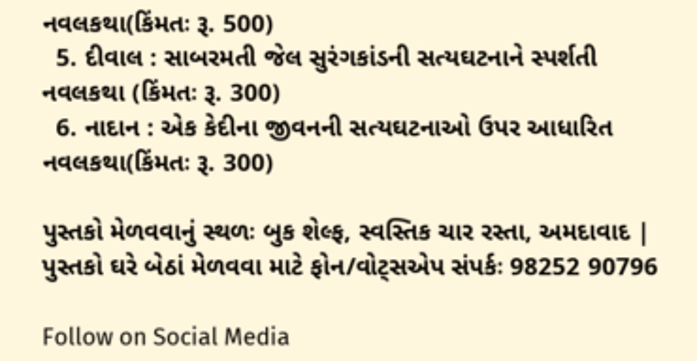નવલકથા(કિંમતઃ રૂ. 500)
  5. દીવાલ : સાબરમતી જેલ સુરંગકાંડની સત્યઘટનાને સ્પર્શતી નવલકથા (કિંમતઃ રૂ. 300)
  6. નાદાન : એક કેદીના જીવનની સત્યઘટનાઓ ઉપર આધારિત નવલકથા(કિંમતઃ રૂ. 300)

પુસ્તકો મેળવવાનું સ્થળઃ બુક શેલ્ફ, સ્વસ્તિક ચાર રસ્તા, અમદાવાદ | પુસ્તકો ઘરે બેઠાં મેળવવા માટે ફોન/વોટ્સએપ સંપર્કઃ 98252 90796

Follow on Social Media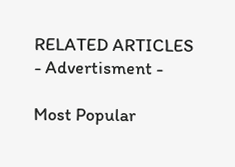RELATED ARTICLES
- Advertisment -

Most Popular